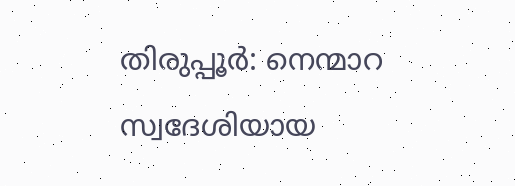തിരുപ്പൂർ: നെന്മാറ സ്വദേശിയായ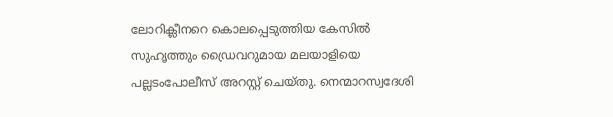ലോറിക്ലീനറെ കൊലപ്പെടുത്തിയ കേസിൽ സുഹൃത്തും ഡ്രൈവറുമായ മലയാളിയെ പല്ലടംപോലീസ് അറസ്റ്റ് ചെയ്തു. നെന്മാറസ്വദേശി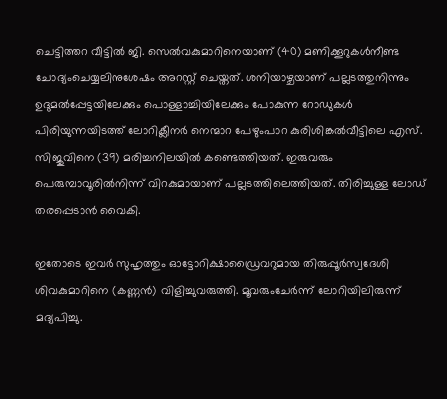ചെട്ടിത്തറ വീട്ടിൽ ജി. സെൽവകുമാറിനെയാണ് (40) മണിക്കൂറുകൾനീണ്ട ചോദ്യംചെയ്യലിനുശേഷം അറസ്റ്റ് ചെയ്തത്. ശനിയാഴ്ചയാണ് പല്ലടത്തുനിന്നും ഉദുമൽപ്പേട്ടയിലേക്കും പൊള്ളാച്ചിയിലേക്കും പോകുന്ന റോഡുകൾ പിരിയുന്നയിടത്ത് ലോറിക്ലീനർ നെന്മാറ പേഴുംപാറ കുരിശിങ്കൽവീട്ടിലെ എസ്. സിജുവിനെ (39) മരിച്ചനിലയിൽ കണ്ടെത്തിയത്. ഇരുവരും പെരുമ്പാവൂരിൽനിന്ന് വിറകുമായാണ് പല്ലടത്തിലെത്തിയത്. തിരിച്ചുള്ള ലോഡ് തരപ്പെടാൻ വൈകി.

ഇതോടെ ഇവർ സുഹൃത്തും ഓട്ടോറിക്ഷാഡ്രൈവറുമായ തിരുപ്പൂർസ്വദേശി ശിവകുമാറിനെ (കണ്ണൻ) വിളിച്ചുവരുത്തി. മൂവരുംചേർന്ന് ലോറിയിലിരുന്ന് മദ്യപിച്ചു.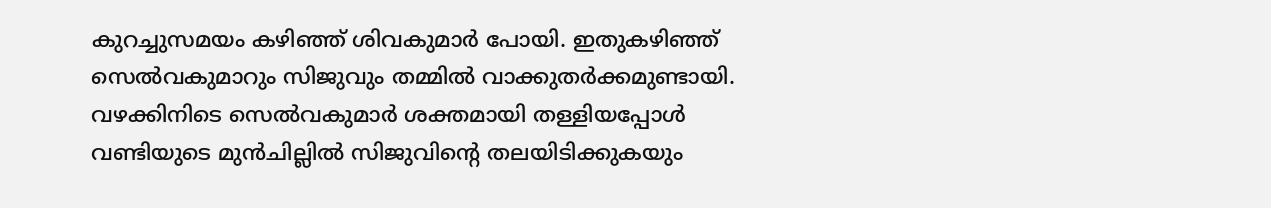കുറച്ചുസമയം കഴിഞ്ഞ് ശിവകുമാർ പോയി. ഇതുകഴിഞ്ഞ് സെൽവകുമാറും സിജുവും തമ്മിൽ വാക്കുതർക്കമുണ്ടായി. വഴക്കിനിടെ സെൽവകുമാർ ശക്തമായി തള്ളിയപ്പോൾ വണ്ടിയുടെ മുൻചില്ലിൽ സിജുവിന്റെ തലയിടിക്കുകയും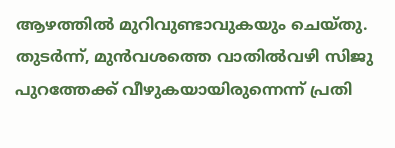ആഴത്തിൽ മുറിവുണ്ടാവുകയും ചെയ്തു.
തുടർന്ന്, മുൻവശത്തെ വാതിൽവഴി സിജു പുറത്തേക്ക് വീഴുകയായിരുന്നെന്ന് പ്രതി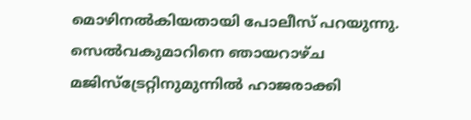മൊഴിനൽകിയതായി പോലീസ് പറയുന്നു. സെൽവകുമാറിനെ ഞായറാഴ്ച മജിസ്ട്രേറ്റിനുമുന്നിൽ ഹാജരാക്കി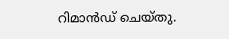റിമാൻഡ് ചെയ്തു.